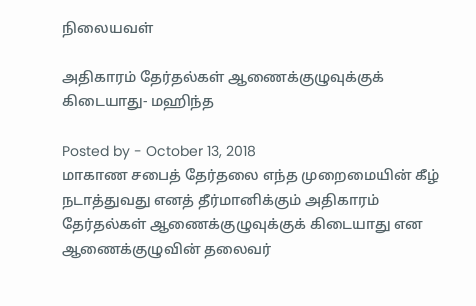நிலையவள்

அதிகாரம் தேர்தல்கள் ஆணைக்குழுவுக்குக் கிடையாது- மஹிந்த

Posted by - October 13, 2018
மாகாண சபைத் தேர்தலை எந்த முறைமையின் கீழ் நடாத்துவது எனத் தீர்மானிக்கும் அதிகாரம் தேர்தல்கள் ஆணைக்குழுவுக்குக் கிடையாது என ஆணைக்குழுவின் தலைவர்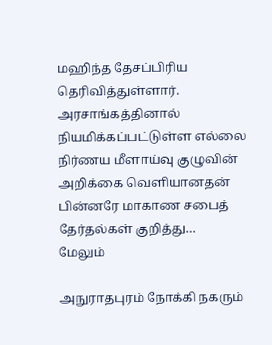மஹிந்த தேசப்பிரிய தெரிவித்துள்ளார். அரசாங்கத்தினால் நியமிக்கப்பட்டுள்ள எல்லை நிர்ணய மீளாய்வு குழுவின் அறிக்கை வெளியானதன் பின்னரே மாகாண சபைத் தேர்தல்கள் குறித்து…
மேலும்

அநுராதபுரம் நோக்கி நகரும்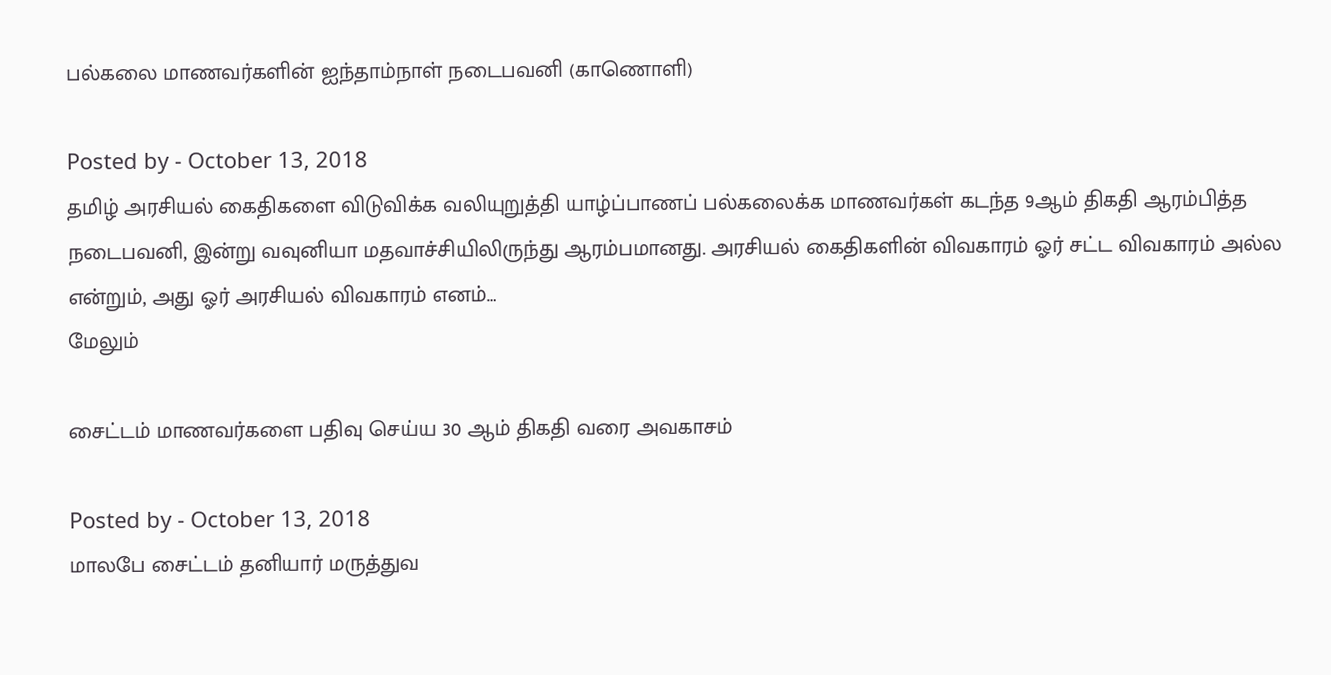பல்கலை மாணவர்களின் ஐந்தாம்நாள் நடைபவனி (காணொளி)

Posted by - October 13, 2018
தமிழ் அரசியல் கைதிகளை விடுவிக்க வலியுறுத்தி யாழ்ப்பாணப் பல்கலைக்க மாணவர்கள் கடந்த 9ஆம் திகதி ஆரம்பித்த நடைபவனி, இன்று வவுனியா மதவாச்சியிலிருந்து ஆரம்பமானது. அரசியல் கைதிகளின் விவகாரம் ஓர் சட்ட விவகாரம் அல்ல என்றும், அது ஓர் அரசியல் விவகாரம் எனம்…
மேலும்

சைட்டம் மாணவர்களை பதிவு செய்ய 30 ஆம் திகதி வரை அவகாசம்

Posted by - October 13, 2018
மாலபே சைட்டம் தனியார் மருத்துவ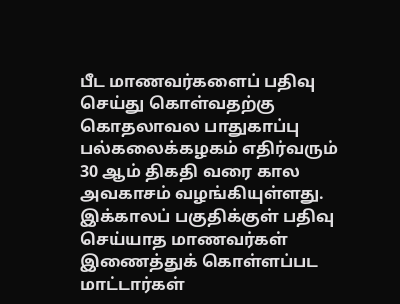பீட மாணவர்களைப் பதிவு செய்து கொள்வதற்கு கொதலாவல பாதுகாப்பு பல்கலைக்கழகம் எதிர்வரும் 30 ஆம் திகதி வரை கால அவகாசம் வழங்கியுள்ளது. இக்காலப் பகுதிக்குள் பதிவு செய்யாத மாணவர்கள் இணைத்துக் கொள்ளப்பட மாட்டார்கள்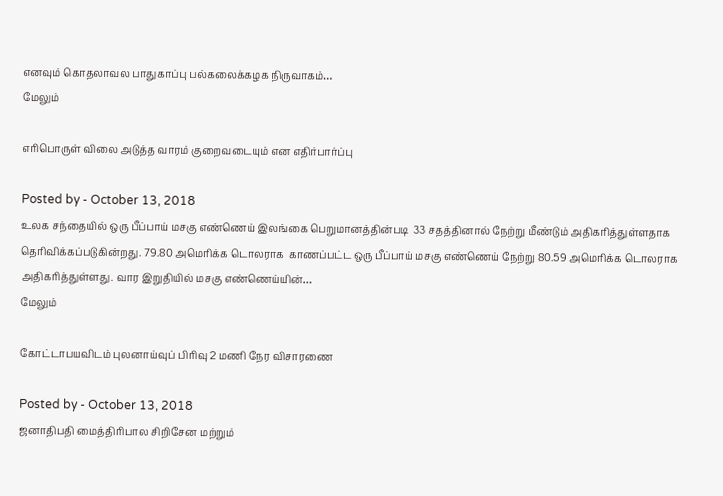எனவும் கொதலாவல பாதுகாப்பு பல்கலைக்கழக நிருவாகம்…
மேலும்

எரிபொருள் விலை அடுத்த வாரம் குறைவடையும் என எதிர்பார்ப்பு

Posted by - October 13, 2018
உலக சந்தையில் ஒரு பீப்பாய் மசகு எண்ணெய் இலங்கை பெறுமானத்தின்படி  33 சதத்தினால் நேற்று மீண்டும் அதிகரித்துள்ளதாக தெரிவிக்கப்படுகின்றது. 79.80 அமெரிக்க டொலராக  காணப்பட்ட ஒரு பீப்பாய் மசகு எண்ணெய் நேற்று 80.59 அமெரிக்க டொலராக அதிகரித்துள்ளது. வார இறுதியில் மசகு எண்ணெய்யின்…
மேலும்

கோட்டாபயவிடம் புலனாய்வுப் பிரிவு 2 மணி நேர விசாரணை

Posted by - October 13, 2018
ஜனாதிபதி மைத்திரிபால சிறிசேன மற்றும்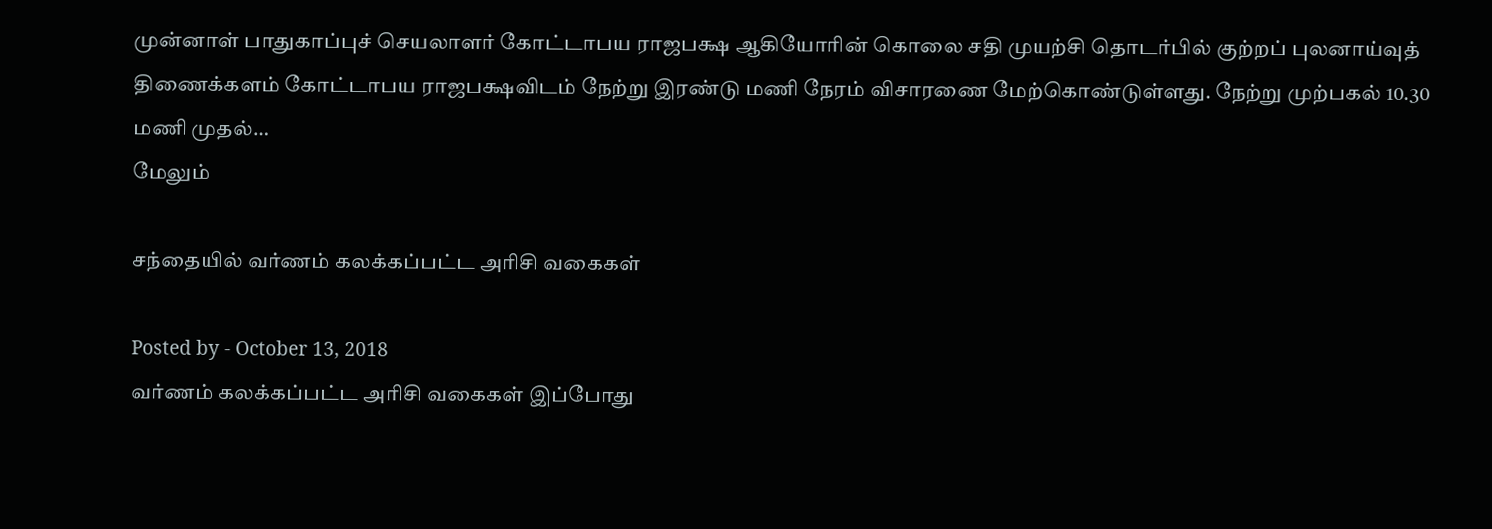முன்னாள் பாதுகாப்புச் செயலாளர் கோட்டாபய ராஜபக்ஷ ஆகியோரின் கொலை சதி முயற்சி தொடர்பில் குற்றப் புலனாய்வுத் திணைக்களம் கோட்டாபய ராஜபக்ஷவிடம் நேற்று இரண்டு மணி நேரம் விசாரணை மேற்கொண்டுள்ளது. நேற்று முற்பகல் 10.30 மணி முதல்…
மேலும்

சந்தையில் வர்ணம் கலக்கப்பட்ட அரிசி வகைகள்

Posted by - October 13, 2018
வர்ணம் கலக்கப்பட்ட அரிசி வகைகள் இப்போது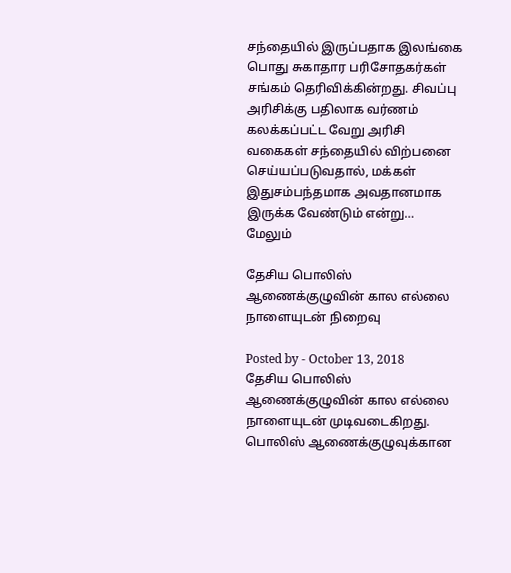சந்தையில் இருப்பதாக இலங்கை பொது சுகாதார பரிசோதகர்கள் சங்கம் தெரிவிக்கின்றது. சிவப்பு அரிசிக்கு பதிலாக வர்ணம் கலக்கப்பட்ட வேறு அரிசி வகைகள் சந்தையில் விற்பனை செய்யப்படுவதால், மக்கள் இதுசம்பந்தமாக அவதானமாக இருக்க வேண்டும் என்று…
மேலும்

தேசிய பொலிஸ் ஆணைக்குழுவின் கால எல்லை நாளையுடன் நிறைவு

Posted by - October 13, 2018
தேசிய பொலிஸ் ஆணைக்குழுவின் கால எல்லை நாளையுடன் முடிவடைகிறது. பொலிஸ் ஆணைக்குழுவுக்கான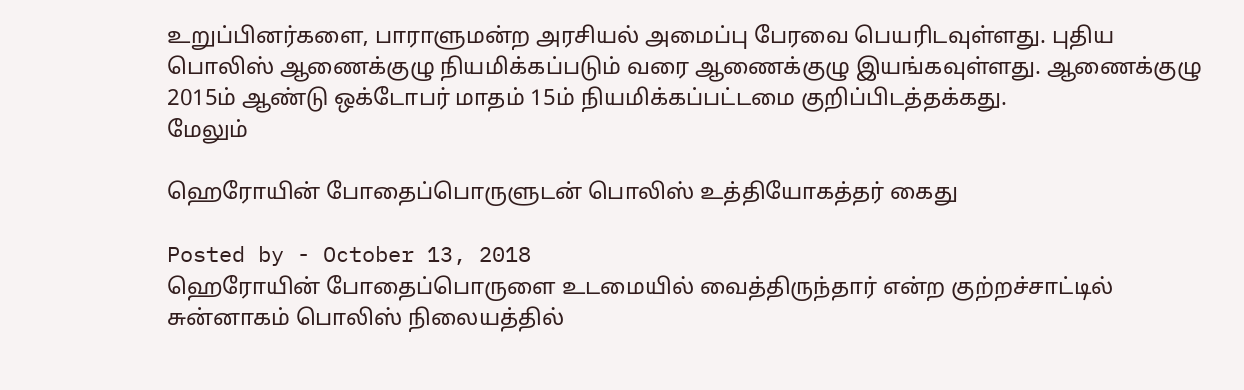உறுப்பினர்களை, பாராளுமன்ற அரசியல் அமைப்பு பேரவை பெயரிடவுள்ளது. புதிய பொலிஸ் ஆணைக்குழு நியமிக்கப்படும் வரை ஆணைக்குழு இயங்கவுள்ளது. ஆணைக்குழு 2015ம் ஆண்டு ஒக்டோபர் மாதம் 15ம் நியமிக்கப்பட்டமை குறிப்பிடத்தக்கது.
மேலும்

ஹெரோயின் போதைப்பொருளுடன் பொலிஸ் உத்தியோகத்தர் கைது

Posted by - October 13, 2018
ஹெரோயின் போதைப்பொருளை உடமையில் வைத்திருந்தார் என்ற குற்றச்சாட்டில் சுன்னாகம் பொலிஸ் நிலையத்தில்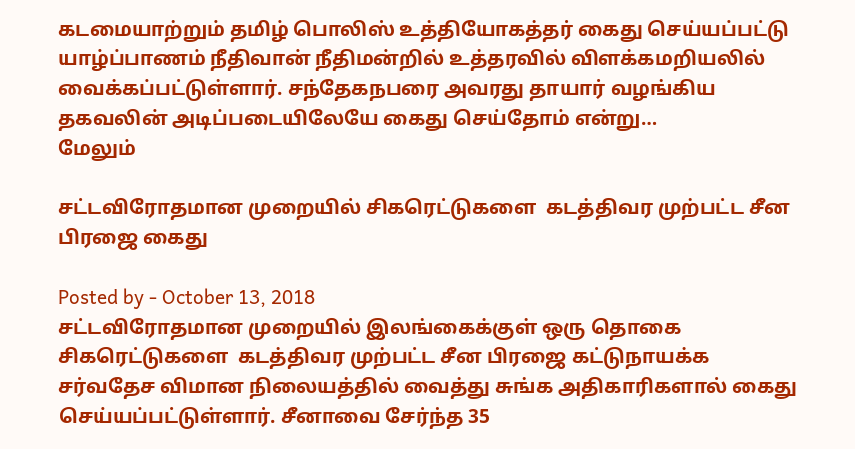கடமையாற்றும் தமிழ் பொலிஸ் உத்தியோகத்தர் கைது செய்யப்பட்டு யாழ்ப்பாணம் நீதிவான் நீதிமன்றில் உத்தரவில் விளக்கமறியலில் வைக்கப்பட்டுள்ளார். சந்தேகநபரை அவரது தாயார் வழங்கிய தகவலின் அடிப்படையிலேயே கைது செய்தோம் என்று…
மேலும்

சட்டவிரோதமான முறையில் சிகரெட்டுகளை  கடத்திவர முற்பட்ட சீன பிரஜை கைது

Posted by - October 13, 2018
சட்டவிரோதமான முறையில் இலங்கைக்குள் ஒரு தொகை சிகரெட்டுகளை  கடத்திவர முற்பட்ட சீன பிரஜை கட்டுநாயக்க சர்வதேச விமான நிலையத்தில் வைத்து சுங்க அதிகாரிகளால் கைது செய்யப்பட்டுள்ளார். சீனாவை சேர்ந்த 35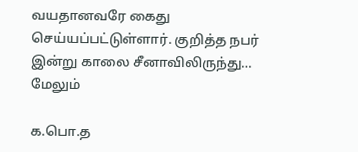வயதானவரே கைது செய்யப்பட்டுள்ளார். குறித்த நபர் இன்று காலை சீனாவிலிருந்து…
மேலும்

க.பொ.த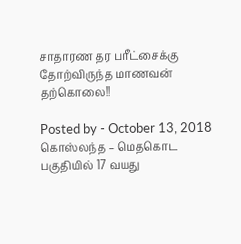சாதாரண தர பரீட்சைக்கு தோற்விருந்த மாணவன் தற்கொலை!!

Posted by - October 13, 2018
கொஸ்லந்த – மெதகொட பகுதியில் 17 வயது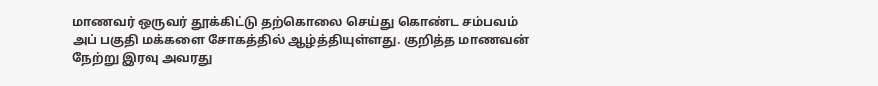மாணவர் ஒருவர் தூக்கிட்டு தற்கொலை செய்து கொண்ட சம்பவம் அப் பகுதி மக்களை சோகத்தில் ஆழ்த்தியுள்ளது. குறித்த மாணவன் நேற்று இரவு அவரது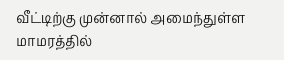வீட்டிற்கு முன்னால் அமைந்துள்ள மாமரத்தில்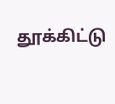தூக்கிட்டு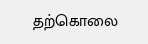தற்கொலை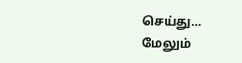செய்து…
மேலும்